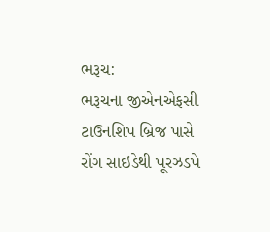ભરૂચ:
ભરૂચના જીએનએફસી ટાઉનશિપ બ્રિજ પાસે રોંગ સાઇડેથી પૂરઝડપે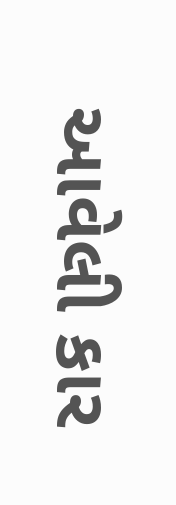આવેલી કાર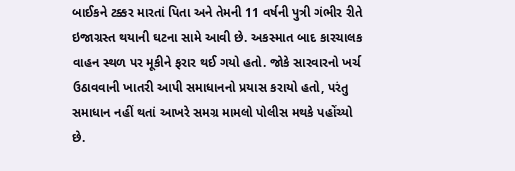બાઈકને ટક્કર મારતાં પિતા અને તેમની 11 વર્ષની પુત્રી ગંભીર રીતે ઇજાગ્રસ્ત થયાની ઘટના સામે આવી છે. અકસ્માત બાદ કારચાલક વાહન સ્થળ પર મૂકીને ફરાર થઈ ગયો હતો. જોકે સારવારનો ખર્ચ ઉઠાવવાની ખાતરી આપી સમાધાનનો પ્રયાસ કરાયો હતો, પરંતુ સમાધાન નહીં થતાં આખરે સમગ્ર મામલો પોલીસ મથકે પહોંચ્યો છે.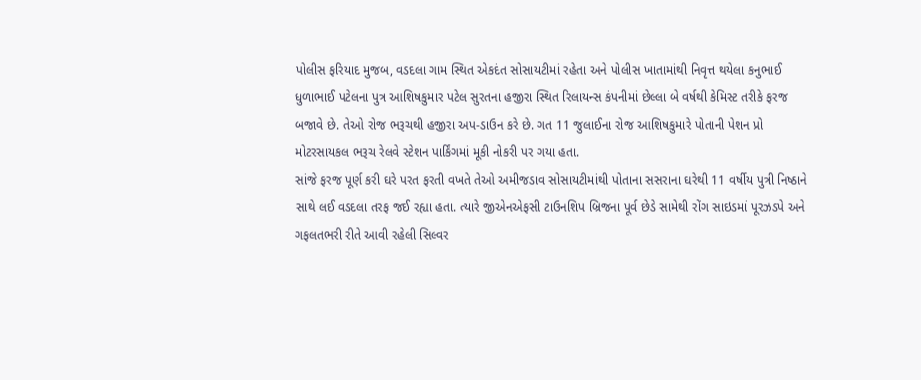પોલીસ ફરિયાદ મુજબ, વડદલા ગામ સ્થિત એકદંત સોસાયટીમાં રહેતા અને પોલીસ ખાતામાંથી નિવૃત્ત થયેલા કનુભાઈ ધુળાભાઈ પટેલના પુત્ર આશિષકુમાર પટેલ સુરતના હજીરા સ્થિત રિલાયન્સ કંપનીમાં છેલ્લા બે વર્ષથી કેમિસ્ટ તરીકે ફરજ બજાવે છે. તેઓ રોજ ભરૂચથી હજીરા અપ-ડાઉન કરે છે. ગત 11 જુલાઈના રોજ આશિષકુમારે પોતાની પેશન પ્રો મોટરસાયકલ ભરૂચ રેલવે સ્ટેશન પાર્કિંગમાં મૂકી નોકરી પર ગયા હતા.
સાંજે ફરજ પૂર્ણ કરી ઘરે પરત ફરતી વખતે તેઓ અમીજડાવ સોસાયટીમાંથી પોતાના સસરાના ઘરેથી 11 વર્ષીય પુત્રી નિષ્ઠાને સાથે લઈ વડદલા તરફ જઈ રહ્યા હતા. ત્યારે જીએનએફસી ટાઉનશિપ બ્રિજના પૂર્વ છેડે સામેથી રોંગ સાઇડમાં પૂરઝડપે અને ગફલતભરી રીતે આવી રહેલી સિલ્વર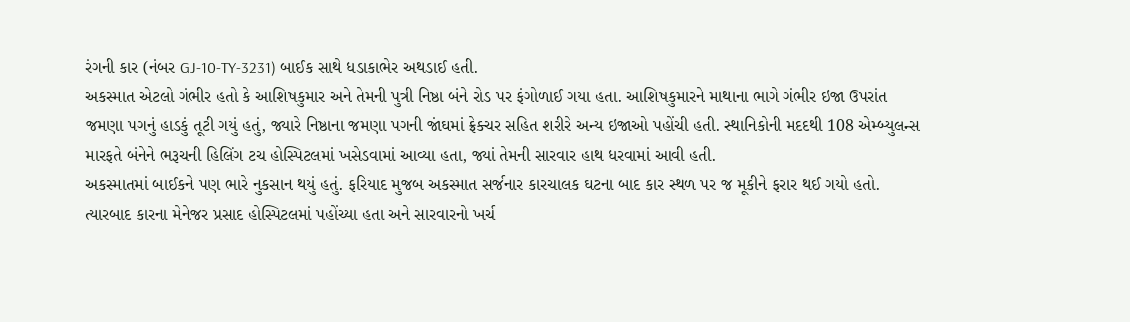રંગની કાર (નંબર GJ-10-TY-3231) બાઈક સાથે ધડાકાભેર અથડાઈ હતી.
અકસ્માત એટલો ગંભીર હતો કે આશિષકુમાર અને તેમની પુત્રી નિષ્ઠા બંને રોડ પર ફંગોળાઈ ગયા હતા. આશિષકુમારને માથાના ભાગે ગંભીર ઇજા ઉપરાંત જમણા પગનું હાડકું તૂટી ગયું હતું, જ્યારે નિષ્ઠાના જમણા પગની જાંઘમાં ફ્રેક્ચર સહિત શરીરે અન્ય ઇજાઓ પહોંચી હતી. સ્થાનિકોની મદદથી 108 એમ્બ્યુલન્સ મારફતે બંનેને ભરૂચની હિલિંગ ટચ હોસ્પિટલમાં ખસેડવામાં આવ્યા હતા, જ્યાં તેમની સારવાર હાથ ધરવામાં આવી હતી.
અકસ્માતમાં બાઈકને પણ ભારે નુકસાન થયું હતું. ફરિયાદ મુજબ અકસ્માત સર્જનાર કારચાલક ઘટના બાદ કાર સ્થળ પર જ મૂકીને ફરાર થઈ ગયો હતો. ત્યારબાદ કારના મેનેજર પ્રસાદ હોસ્પિટલમાં પહોંચ્યા હતા અને સારવારનો ખર્ચ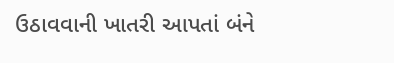ઉઠાવવાની ખાતરી આપતાં બંને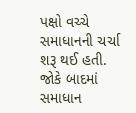પક્ષો વચ્ચે સમાધાનની ચર્ચા શરૂ થઈ હતી. જોકે બાદમાં સમાધાન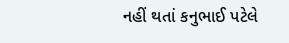નહીં થતાં કનુભાઈ પટેલે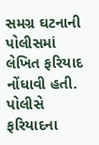સમગ્ર ઘટનાની પોલીસમાં લેખિત ફરિયાદ નોંધાવી હતી.
પોલીસે ફરિયાદના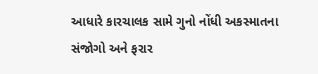આધારે કારચાલક સામે ગુનો નોંધી અકસ્માતના સંજોગો અને ફરાર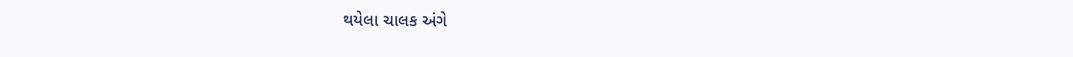થયેલા ચાલક અંગે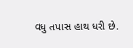વધુ તપાસ હાથ ધરી છે.